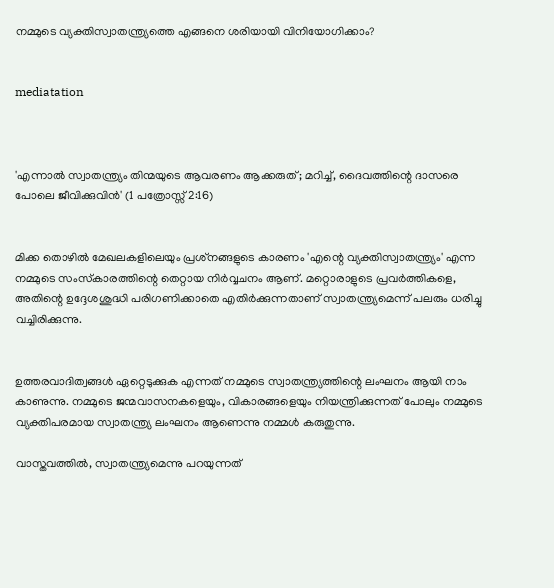നമ്മുടെ വ്യക്തിസ്വാതന്ത്ര്യത്തെ എങ്ങനെ ശരിയായി വിനിയോഗിക്കാം?


mediatation



'എന്നാല്‍ സ്വാതന്ത്ര്യം തിന്മയുടെ ആവരണം ആക്കരുത്; മറിച്ച്, ദൈവത്തിന്റെ ദാസരെ പോലെ ജീവിക്കുവിന്‍' (1 പത്രോസ്സ് 2:16)


മിക്ക തൊഴില്‍ മേഖലകളിലെയും പ്രശ്‌നങ്ങളുടെ കാരണം 'എന്റെ വ്യക്തിസ്വാതന്ത്ര്യം' എന്ന നമ്മുടെ സംസ്‌കാരത്തിന്റെ തെറ്റായ നിര്‍വ്വചനം ആണ്. മറ്റൊരാളുടെ പ്രവര്‍ത്തികളെ, അതിന്റെ ഉദ്ദേശശുദ്ധി പരിഗണിക്കാതെ എതിര്‍ക്കുന്നതാണ് സ്വാതന്ത്ര്യമെന്ന് പലരും ധരിച്ചു വച്ചിരിക്കുന്നു.


ഉത്തരവാദിത്വങ്ങള്‍ ഏറ്റെടുക്കുക എന്നത് നമ്മുടെ സ്വാതന്ത്ര്യത്തിന്റെ ലംഘനം ആയി നാം കാണുന്നു. നമ്മുടെ ജന്മവാസനകളെയും, വികാരങ്ങളെയും നിയന്ത്രിക്കുന്നത് പോലും നമ്മുടെ വ്യക്തിപരമായ സ്വാതന്ത്ര്യ ലംഘനം ആണെന്നു നമ്മള്‍ കരുതുന്നു.

വാസ്തവത്തില്‍, സ്വാതന്ത്ര്യമെന്നു പറയുന്നത്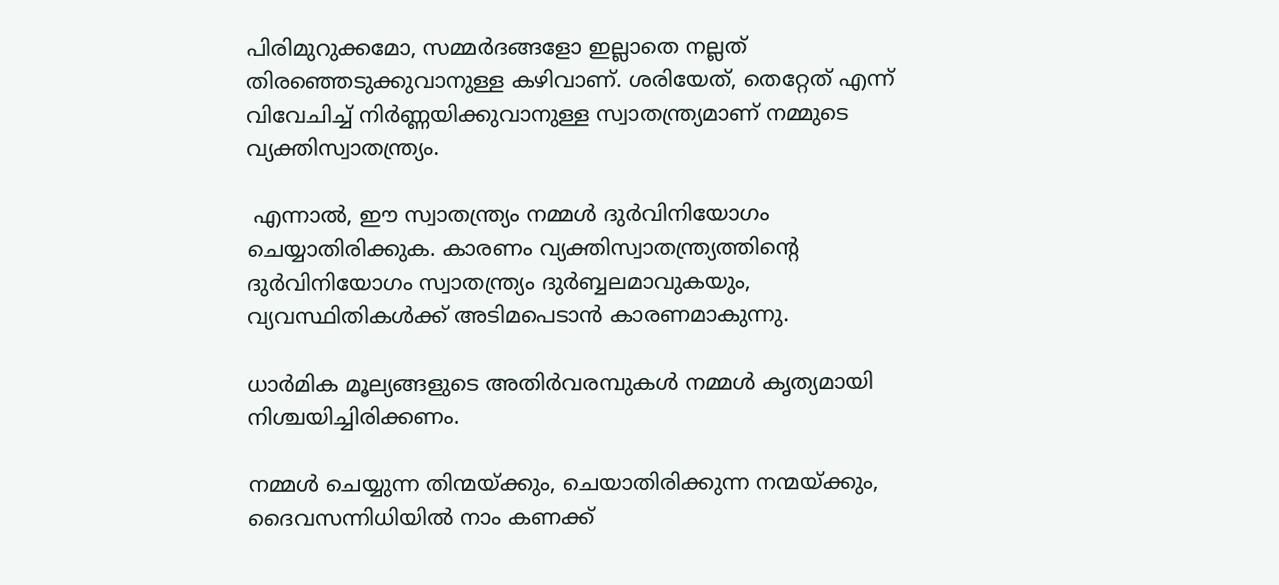പിരിമുറുക്കമോ, സമ്മര്‍ദങ്ങളോ ഇല്ലാതെ നല്ലത് തിരഞ്ഞെടുക്കുവാനുള്ള കഴിവാണ്. ശരിയേത്, തെറ്റേത് എന്ന് വിവേചിച്ച് നിര്‍ണ്ണയിക്കുവാനുള്ള സ്വാതന്ത്ര്യമാണ് നമ്മുടെ വ്യക്തിസ്വാതന്ത്ര്യം.

 എന്നാല്‍, ഈ സ്വാതന്ത്ര്യം നമ്മള്‍ ദുര്‍വിനിയോഗം ചെയ്യാതിരിക്കുക. കാരണം വ്യക്തിസ്വാതന്ത്ര്യത്തിന്റെ ദുര്‍വിനിയോഗം സ്വാതന്ത്ര്യം ദുര്‍ബ്ബലമാവുകയും, വ്യവസ്ഥിതികള്‍ക്ക് അടിമപെടാന്‍ കാരണമാകുന്നു.

ധാര്‍മിക മൂല്യങ്ങളുടെ അതിര്‍വരമ്പുകള്‍ നമ്മള്‍ കൃത്യമായി നിശ്ചയിച്ചിരിക്കണം.

നമ്മള്‍ ചെയ്യുന്ന തിന്മയ്ക്കും, ചെയാതിരിക്കുന്ന നന്മയ്ക്കും, ദൈവസന്നിധിയില്‍ നാം കണക്ക്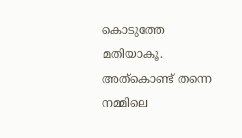കൊടുത്തേ മതിയാകൂ. അത്‌കൊണ്ട് തന്നെ നമ്മിലെ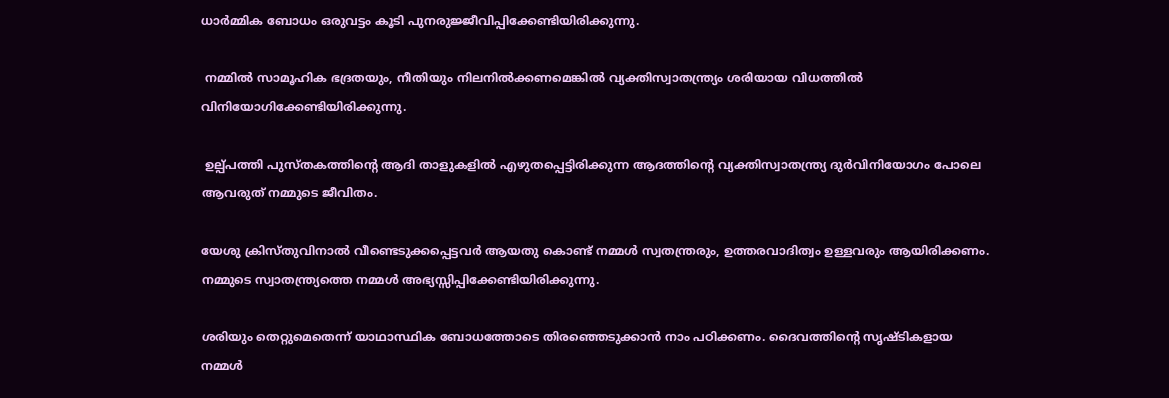ധാര്‍മ്മിക ബോധം ഒരുവട്ടം കൂടി പുനരുജ്ജീവിപ്പിക്കേണ്ടിയിരിക്കുന്നു.

 നമ്മില്‍ സാമൂഹിക ഭദ്രതയും, നീതിയും നിലനില്‍ക്കണമെങ്കില്‍ വ്യക്തിസ്വാതന്ത്ര്യം ശരിയായ വിധത്തില്‍ വിനിയോഗിക്കേണ്ടിയിരിക്കുന്നു.

 ഉല്പ്പത്തി പുസ്തകത്തിന്റെ ആദി താളുകളില്‍ എഴുതപ്പെട്ടിരിക്കുന്ന ആദത്തിന്റെ വ്യക്തിസ്വാതന്ത്ര്യ ദുര്‍വിനിയോഗം പോലെ ആവരുത് നമ്മുടെ ജീവിതം.

യേശു ക്രിസ്തുവിനാല്‍ വീണ്ടെടുക്കപ്പെട്ടവര്‍ ആയതു കൊണ്ട് നമ്മള്‍ സ്വതന്ത്രരും, ഉത്തരവാദിത്വം ഉള്ളവരും ആയിരിക്കണം. നമ്മുടെ സ്വാതന്ത്ര്യത്തെ നമ്മള്‍ അഭ്യസ്സിപ്പിക്കേണ്ടിയിരിക്കുന്നു.

ശരിയും തെറ്റുമെതെന്ന് യാഥാസ്ഥിക ബോധത്തോടെ തിരഞ്ഞെടുക്കാന്‍ നാം പഠിക്കണം. ദൈവത്തിന്റെ സൃഷ്ടികളായ നമ്മള്‍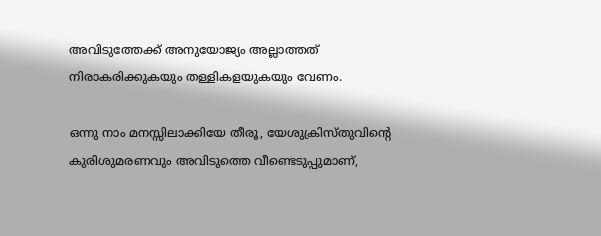അവിടുത്തേക്ക് അനുയോജ്യം അല്ലാത്തത് നിരാകരിക്കുകയും തള്ളികളയുകയും വേണം.

ഒന്നു നാം മനസ്സിലാക്കിയേ തീരൂ, യേശുക്രിസ്തുവിന്റെ കുരിശുമരണവും അവിടുത്തെ വീണ്ടെടുപ്പുമാണ്,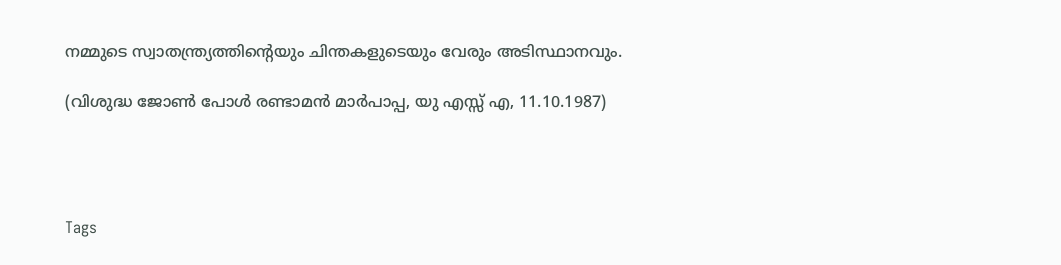നമ്മുടെ സ്വാതന്ത്ര്യത്തിന്റെയും ചിന്തകളുടെയും വേരും അടിസ്ഥാനവും.

(വിശുദ്ധ ജോണ്‍ പോള്‍ രണ്ടാമന്‍ മാര്‍പാപ്പ, യു എസ്സ് എ, 11.10.1987)




Tags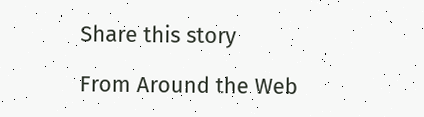Share this story

From Around the Web